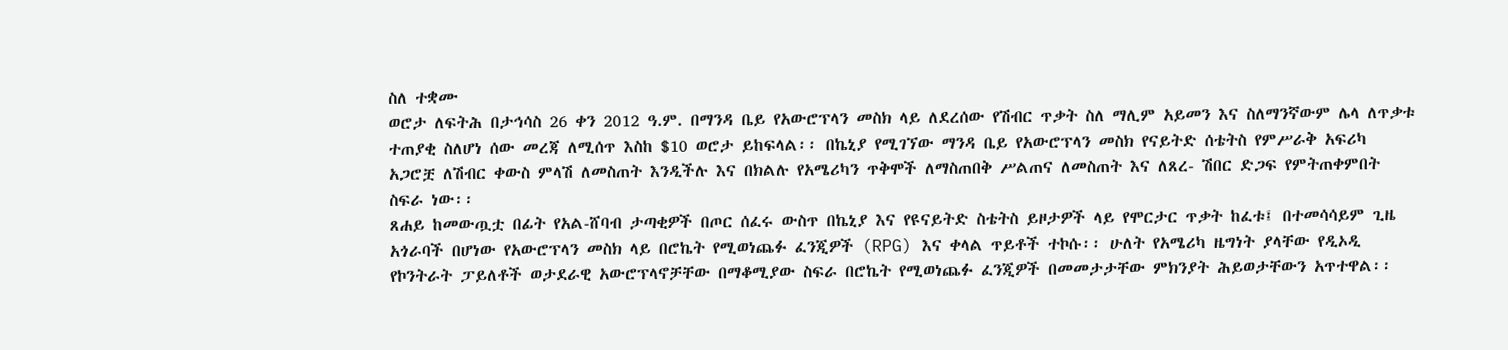ስለ ተቋሙ
ወሮታ ለፍትሕ በታኅሳስ 26 ቀን 2012 ዓ.ም. በማንዳ ቤይ የአውሮፕላን መስክ ላይ ለደረሰው የሽብር ጥቃት ስለ ማሊም አይመን እና ስለማንኛውም ሌላ ለጥቃቱ ተጠያቂ ስለሆነ ሰው መረጃ ለሚሰጥ እስከ $10 ወሮታ ይከፍላል፡፡ በኬኒያ የሚገኘው ማንዳ ቤይ የአውሮፕላን መስክ የናይትድ ሰቴትስ የምሥራቅ አፍሪካ አጋሮቿ ለሽብር ቀውስ ምላሽ ለመስጠት እንዲችሉ እና በክልሉ የአሜሪካን ጥቅሞች ለማስጠበቅ ሥልጠና ለመስጠት እና ለጸረ- ሽበር ድጋፍ የምትጠቀምበት ስፍራ ነው፡፡
ጸሐይ ከመውጧቷ በፊት የአል-ሸባብ ታጣቂዎች በጦር ሰፈሩ ውስጥ በኬኒያ እና የዩናይትድ ስቴትስ ይዞታዎች ላይ የሞርታር ጥቃት ከፈቱ፤ በተመሳሳይም ጊዜ አጎራባች በሆነው የአውሮፕላን መስክ ላይ በሮኬት የሚወነጨፉ ፈንጂዎች (RPG) እና ቀላል ጥይቶች ተኮሱ፡፡ ሁለት የአሜሪካ ዜግነት ያላቸው የዲኦዲ የኮንትራት ፓይለቶች ወታደራዊ አውሮፕላኖቻቸው በማቆሚያው ስፍራ በሮኬት የሚወነጨፉ ፈንጂዎች በመመታታቸው ምክንያት ሕይወታቸውን አጥተዋል፡፡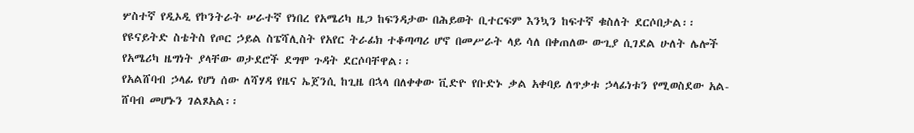ሦስተኛ የዲኦዲ የኮንትራት ሠራተኛ የነበረ የአሜሪካ ዜጋ ከፍንዳታው በሕይወት ቢተርፍም እንኳን ከፍተኛ ቁስለት ደርሶበታል፡፡ የዩናይትድ ስቴትስ የጦር ኃይል ስፔሻሊስት የአየር ትራፊክ ተቆጣጣሪ ሆኖ በመሥራት ላይ ሳለ በቀጠለው ውጊያ ሲገደል ሁለት ሌሎች የአሜሪካ ዜግነት ያላቸው ወታደሮች ደግሞ ጉዳት ደርሶባቸዋል፡፡
የአልሸባብ ኃላፊ የሆነ ሰው ለሻሃዳ የዜና ኤጀንሲ ከጊዜ በኋላ በለቀቀው ቪድዮ የቡድኑ ቃል አቀባይ ለጥቃቱ ኃላፊነቱን የሚወስደው አል-ሸባብ መሆኑን ገልጾአል፡፡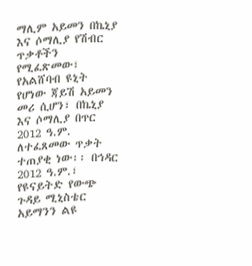ማሊም አይመን በኬኒያ እና ሶማሊያ የሽብር ጥቃቶችን የሚፈጽመው፣ የአልሸባብ ዩኒት የሆነው ጃይሽ አይመን መሪ ሲሆን፣ በኬኒያ እና ሶማሊያ በጥር 2012 ዓ.ም. ለተፈጸመው ጥቃት ተጠያቂ ነው፡፡ በኅዳር 2012 ዓ.ም.፣ የዩናይትድ የውጭ ጉዳይ ሚኒስቴር አይማንን ልዩ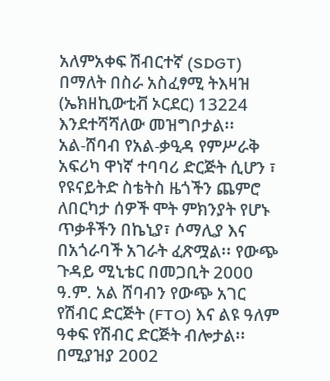አለምአቀፍ ሽብርተኛ (SDGT) በማለት በስራ አስፈፃሚ ትእዛዝ (ኤክዘኪውቲቭ ኦርደር) 13224 እንደተሻሻለው መዝግቦታል፡፡
አል-ሸባብ የአል-ቃዒዳ የምሥራቅ አፍሪካ ዋነኛ ተባባሪ ድርጅት ሲሆን ፣ የዩናይትድ ስቴትስ ዜጎችን ጨምሮ ለበርካታ ሰዎች ሞት ምክንያት የሆኑ ጥቃቶችን በኬኒያ፣ ሶማሊያ እና በአጎራባች አገራት ፈጽሟል፡፡ የውጭ ጉዳይ ሚኒቴር በመጋቢት 2000 ዓ.ም. አል ሸባብን የውጭ አገር የሽብር ድርጅት (FTO) እና ልዩ ዓለም ዓቀፍ የሽብር ድርጅት ብሎታል፡፡ በሚያዝያ 2002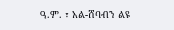ዓ.ም. ፣ አል-ሸባብን ልዩ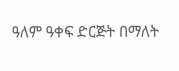ዓለም ዓቀፍ ድርጅት በማለት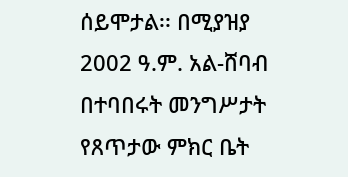ሰይሞታል፡፡ በሚያዝያ 2002 ዓ.ም. አል-ሸባብ በተባበሩት መንግሥታት የጸጥታው ምክር ቤት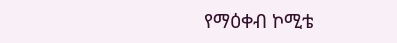የማዕቀብ ኮሚቴ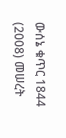ውሰኔ ቁጥር 1844 (2008) መሠረት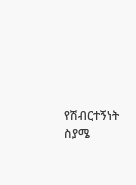የሽብርተኝነት ስያሜ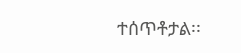ተሰጥቶታል፡፡